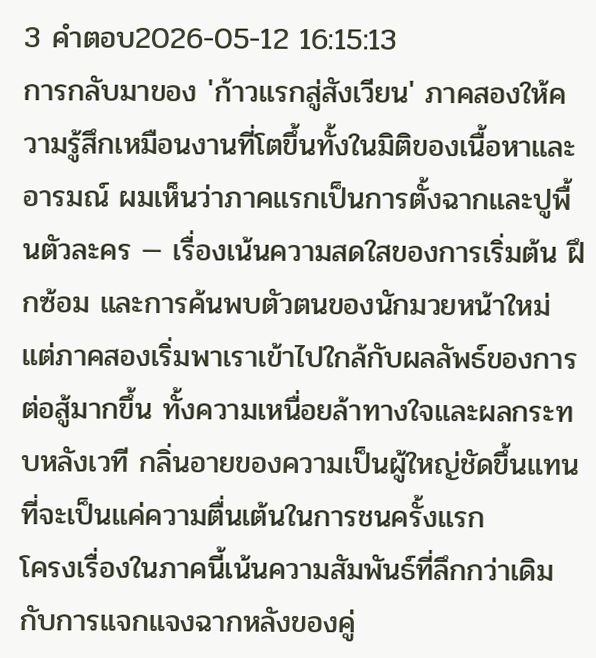3 คำตอบ2026-05-12 16:15:13
การกลับมาของ 'ก้าวแรกสู่สังเวียน' ภาคสองให้ความรู้สึกเหมือนงานที่โตขึ้นทั้งในมิติของเนื้อหาและอารมณ์ ผมเห็นว่าภาคแรกเป็นการตั้งฉากและปูพื้นตัวละคร — เรื่องเน้นความสดใสของการเริ่มต้น ฝึกซ้อม และการค้นพบตัวตนของนักมวยหน้าใหม่ แต่ภาคสองเริ่มพาเราเข้าไปใกล้กับผลลัพธ์ของการต่อสู้มากขึ้น ทั้งความเหนื่อยล้าทางใจและผลกระทบหลังเวที กลิ่นอายของความเป็นผู้ใหญ่ชัดขึ้นแทนที่จะเป็นแค่ความตื่นเต้นในการชนครั้งแรก
โครงเรื่องในภาคนี้เน้นความสัมพันธ์ที่ลึกกว่าเดิม กับการแจกแจงฉากหลังของคู่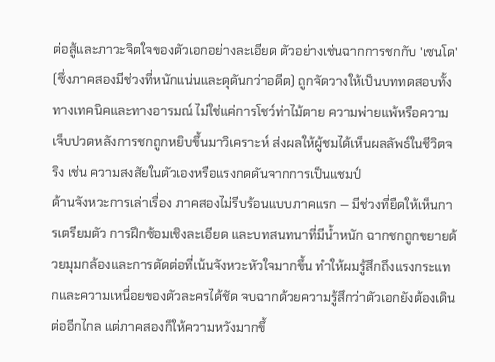ต่อสู้และภาวะจิตใจของตัวเอกอย่างละเอียด ตัวอย่างเช่นฉากการชกกับ 'เซนโด' (ซึ่งภาคสองมีช่วงที่หนักแน่นและดุดันกว่าอดีต) ถูกจัดวางให้เป็นบททดสอบทั้งทางเทคนิคและทางอารมณ์ ไม่ใช่แค่การโชว์ท่าไม้ตาย ความพ่ายแพ้หรือความเจ็บปวดหลังการชกถูกหยิบขึ้นมาวิเคราะห์ ส่งผลให้ผู้ชมได้เห็นผลลัพธ์ในชีวิตจริง เช่น ความสงสัยในตัวเองหรือแรงกดดันจากการเป็นแชมป์
ด้านจังหวะการเล่าเรื่อง ภาคสองไม่รีบร้อนแบบภาคแรก — มีช่วงที่ยืดให้เห็นการเตรียมตัว การฝึกซ้อมเชิงละเอียด และบทสนทนาที่มีน้ำหนัก ฉากชกถูกขยายด้วยมุมกล้องและการตัดต่อที่เน้นจังหวะหัวใจมากขึ้น ทำให้ผมรู้สึกถึงแรงกระแทกและความเหนื่อยของตัวละครได้ชัด จบฉากด้วยความรู้สึกว่าตัวเอกยังต้องเดินต่ออีกไกล แต่ภาคสองก็ให้ความหวังมากขึ้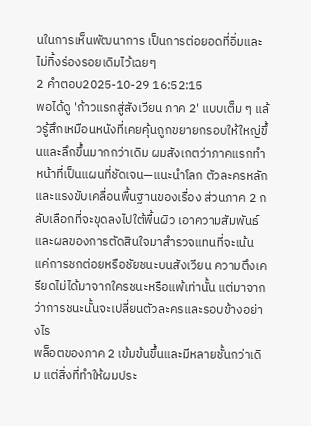นในการเห็นพัฒนาการ เป็นการต่อยอดที่อิ่มและไม่ทิ้งร่องรอยเดิมไว้เฉยๆ
2 คำตอบ2025-10-29 16:52:15
พอได้ดู 'ก้าวแรกสู่สังเวียน ภาค 2' แบบเต็ม ๆ แล้วรู้สึกเหมือนหนังที่เคยคุ้นถูกขยายกรอบให้ใหญ่ขึ้นและลึกขึ้นมากกว่าเดิม ผมสังเกตว่าภาคแรกทำหน้าที่เป็นแผนที่ชัดเจน—แนะนำโลก ตัวละครหลัก และแรงขับเคลื่อนพื้นฐานของเรื่อง ส่วนภาค 2 กลับเลือกที่จะขุดลงไปใต้พื้นผิว เอาความสัมพันธ์และผลของการตัดสินใจมาสำรวจแทนที่จะเน้นแค่การชกต่อยหรือชัยชนะบนสังเวียน ความตึงเครียดไม่ได้มาจากใครชนะหรือแพ้เท่านั้น แต่มาจากว่าการชนะนั้นจะเปลี่ยนตัวละครและรอบข้างอย่างไร
พล็อตของภาค 2 เข้มข้นขึ้นและมีหลายชั้นกว่าเดิม แต่สิ่งที่ทำให้ผมประ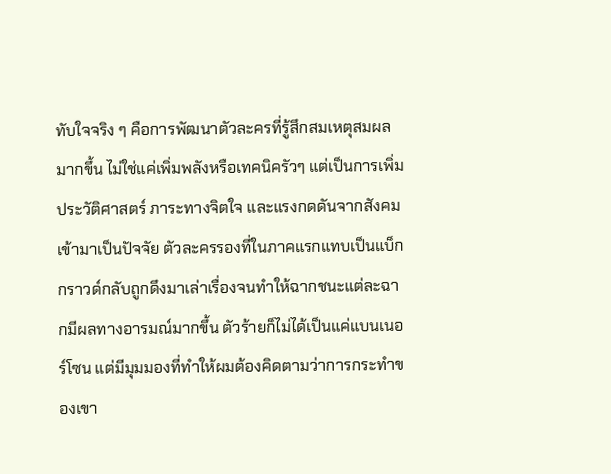ทับใจจริง ๆ คือการพัฒนาตัวละครที่รู้สึกสมเหตุสมผลมากขึ้น ไม่ใช่แค่เพิ่มพลังหรือเทคนิครัวๆ แต่เป็นการเพิ่มประวัติศาสตร์ ภาระทางจิตใจ และแรงกดดันจากสังคมเข้ามาเป็นปัจจัย ตัวละครรองที่ในภาคแรกแทบเป็นแบ็กกราวด์กลับถูกดึงมาเล่าเรื่องจนทำให้ฉากชนะแต่ละฉากมีผลทางอารมณ์มากขึ้น ตัวร้ายก็ไม่ได้เป็นแค่แบนเนอร์โซน แต่มีมุมมองที่ทำให้ผมต้องคิดตามว่าการกระทำของเขา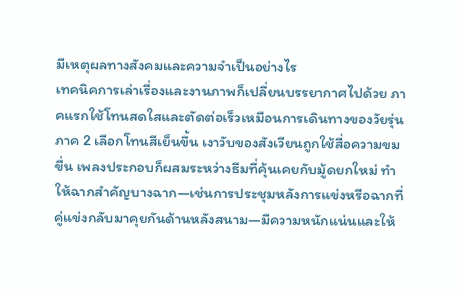มีเหตุผลทางสังคมและความจำเป็นอย่างไร
เทคนิคการเล่าเรื่องและงานภาพก็เปลี่ยนบรรยากาศไปด้วย ภาคแรกใช้โทนสดใสและตัดต่อเร็วเหมือนการเดินทางของวัยรุ่น ภาค 2 เลือกโทนสีเย็นขึ้น เงาวับของสังเวียนถูกใช้สื่อความขมขื่น เพลงประกอบก็ผสมระหว่างธีมที่คุ้นเคยกับมู้ดยกใหม่ ทำให้ฉากสำคัญบางฉาก—เช่นการประชุมหลังการแข่งหรือฉากที่คู่แข่งกลับมาคุยกันด้านหลังสนาม—มีความหนักแน่นและให้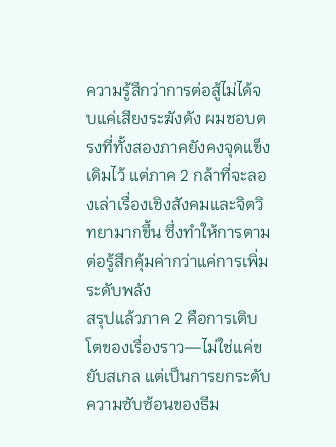ความรู้สึกว่าการต่อสู้ไม่ได้จบแค่เสียงระฆังดัง ผมชอบตรงที่ทั้งสองภาคยังคงจุดแข็งเดิมไว้ แต่ภาค 2 กล้าที่จะลองเล่าเรื่องเชิงสังคมและจิตวิทยามากขึ้น ซึ่งทำให้การตามต่อรู้สึกคุ้มค่ากว่าแค่การเพิ่มระดับพลัง
สรุปแล้วภาค 2 คือการเติบโตของเรื่องราว—ไม่ใช่แค่ขยับสเกล แต่เป็นการยกระดับความซับซ้อนของธีม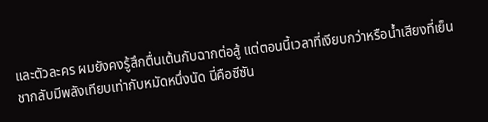และตัวละคร ผมยังคงรู้สึกตื่นเต้นกับฉากต่อสู้ แต่ตอนนี้เวลาที่เงียบกว่าหรือน้ำเสียงที่เย็นชากลับมีพลังเทียบเท่ากับหมัดหนึ่งนัด นี่คือซีซัน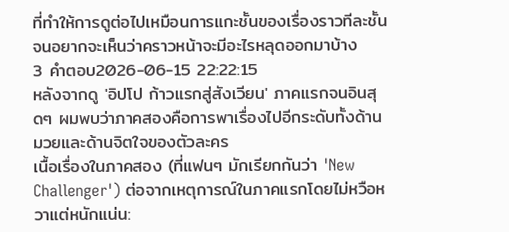ที่ทำให้การดูต่อไปเหมือนการแกะชั้นของเรื่องราวทีละชั้นจนอยากจะเห็นว่าคราวหน้าจะมีอะไรหลุดออกมาบ้าง
3 คำตอบ2026-06-15 22:22:15
หลังจากดู 'อิปโป ก้าวแรกสู่สังเวียน' ภาคแรกจนอินสุดๆ ผมพบว่าภาคสองคือการพาเรื่องไปอีกระดับทั้งด้านมวยและด้านจิตใจของตัวละคร
เนื้อเรื่องในภาคสอง (ที่แฟนๆ มักเรียกกันว่า 'New Challenger') ต่อจากเหตุการณ์ในภาคแรกโดยไม่หวือหวาแต่หนักแน่น: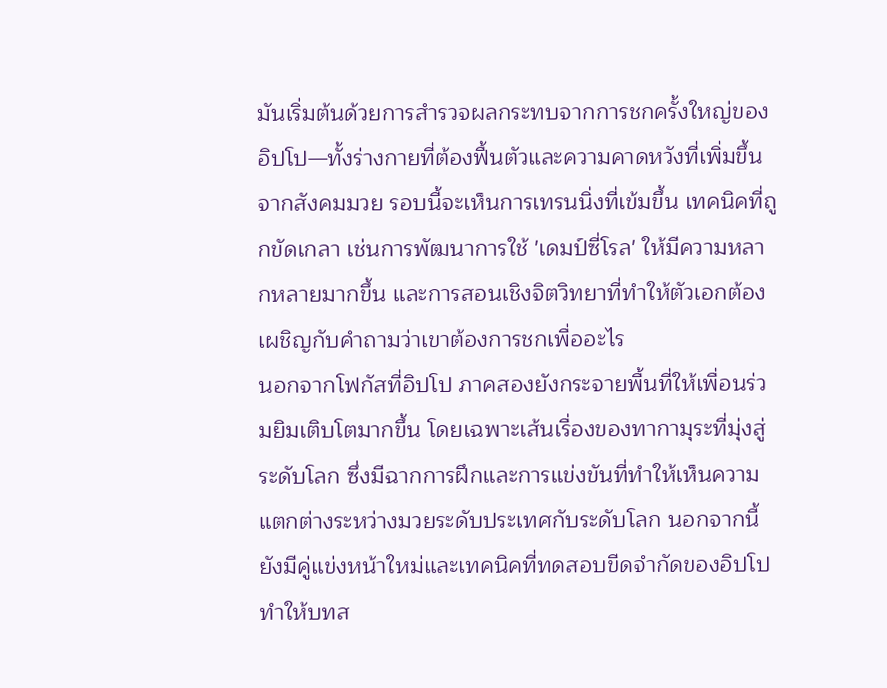มันเริ่มต้นด้วยการสำรวจผลกระทบจากการชกครั้งใหญ่ของอิปโป—ทั้งร่างกายที่ต้องฟื้นตัวและความคาดหวังที่เพิ่มขึ้นจากสังคมมวย รอบนี้จะเห็นการเทรนนิ่งที่เข้มขึ้น เทคนิคที่ถูกขัดเกลา เช่นการพัฒนาการใช้ 'เดมป์ซี่โรล' ให้มีความหลากหลายมากขึ้น และการสอนเชิงจิตวิทยาที่ทำให้ตัวเอกต้องเผชิญกับคำถามว่าเขาต้องการชกเพื่ออะไร
นอกจากโฟกัสที่อิปโป ภาคสองยังกระจายพื้นที่ให้เพื่อนร่วมยิมเติบโตมากขึ้น โดยเฉพาะเส้นเรื่องของทากามุระที่มุ่งสู่ระดับโลก ซึ่งมีฉากการฝึกและการแข่งขันที่ทำให้เห็นความแตกต่างระหว่างมวยระดับประเทศกับระดับโลก นอกจากนี้ยังมีคู่แข่งหน้าใหม่และเทคนิคที่ทดสอบขีดจำกัดของอิปโป ทำให้บทส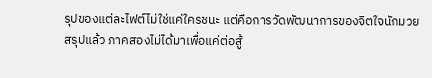รุปของแต่ละไฟต์ไม่ใช่แค่ใครชนะ แต่คือการวัดพัฒนาการของจิตใจนักมวย
สรุปแล้ว ภาคสองไม่ได้มาเพื่อแค่ต่อสู้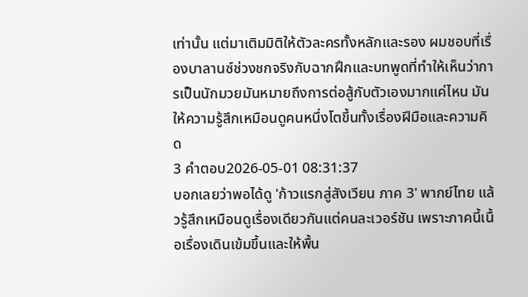เท่านั้น แต่มาเติมมิติให้ตัวละครทั้งหลักและรอง ผมชอบที่เรื่องบาลานซ์ช่วงชกจริงกับฉากฝึกและบทพูดที่ทำให้เห็นว่าการเป็นนักมวยมันหมายถึงการต่อสู้กับตัวเองมากแค่ไหน มันให้ความรู้สึกเหมือนดูคนหนึ่งโตขึ้นทั้งเรื่องฝีมือและความคิด
3 คำตอบ2026-05-01 08:31:37
บอกเลยว่าพอได้ดู 'ก้าวแรกสู่สังเวียน ภาค 3' พากย์ไทย แล้วรู้สึกเหมือนดูเรื่องเดียวกันแต่คนละเวอร์ชัน เพราะภาคนี้เนื้อเรื่องเดินเข้มขึ้นและให้พื้น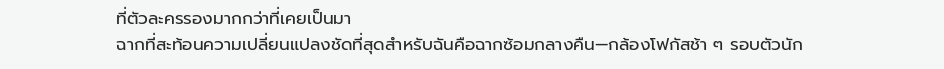ที่ตัวละครรองมากกว่าที่เคยเป็นมา
ฉากที่สะท้อนความเปลี่ยนแปลงชัดที่สุดสำหรับฉันคือฉากซ้อมกลางคืน—กล้องโฟกัสช้า ๆ รอบตัวนัก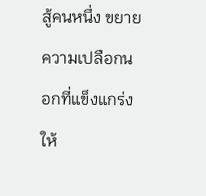สู้คนหนึ่ง ขยายความเปลือกนอกที่แข็งแกร่งให้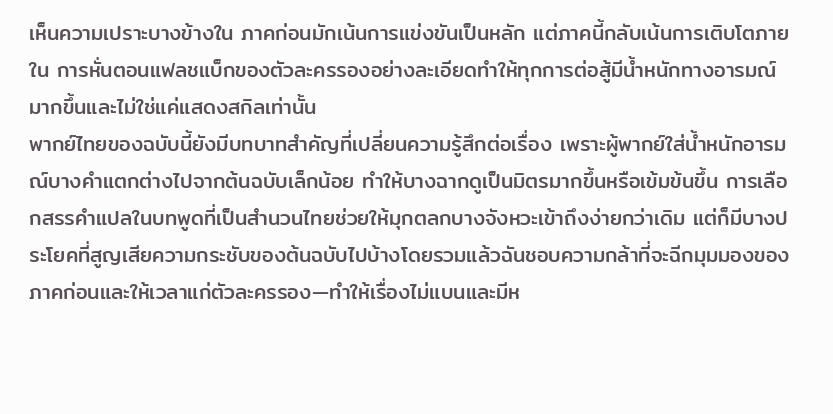เห็นความเปราะบางข้างใน ภาคก่อนมักเน้นการแข่งขันเป็นหลัก แต่ภาคนี้กลับเน้นการเติบโตภายใน การหั่นตอนแฟลชแบ็กของตัวละครรองอย่างละเอียดทำให้ทุกการต่อสู้มีน้ำหนักทางอารมณ์มากขึ้นและไม่ใช่แค่แสดงสกิลเท่านั้น
พากย์ไทยของฉบับนี้ยังมีบทบาทสำคัญที่เปลี่ยนความรู้สึกต่อเรื่อง เพราะผู้พากย์ใส่น้ำหนักอารมณ์บางคำแตกต่างไปจากต้นฉบับเล็กน้อย ทำให้บางฉากดูเป็นมิตรมากขึ้นหรือเข้มข้นขึ้น การเลือกสรรคำแปลในบทพูดที่เป็นสำนวนไทยช่วยให้มุกตลกบางจังหวะเข้าถึงง่ายกว่าเดิม แต่ก็มีบางประโยคที่สูญเสียความกระชับของต้นฉบับไปบ้างโดยรวมแล้วฉันชอบความกล้าที่จะฉีกมุมมองของภาคก่อนและให้เวลาแก่ตัวละครรอง—ทำให้เรื่องไม่แบนและมีห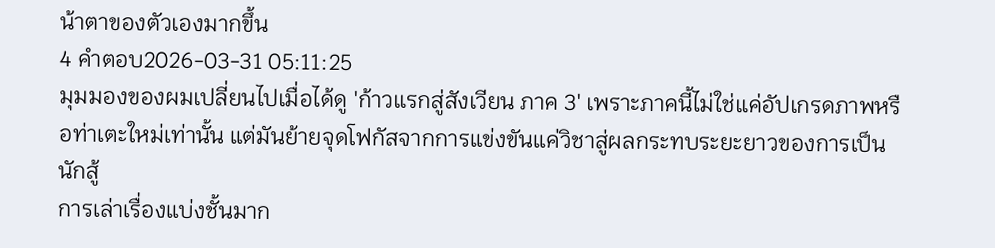น้าตาของตัวเองมากขึ้น
4 คำตอบ2026-03-31 05:11:25
มุมมองของผมเปลี่ยนไปเมื่อได้ดู 'ก้าวแรกสู่สังเวียน ภาค 3' เพราะภาคนี้ไม่ใช่แค่อัปเกรดภาพหรือท่าเตะใหม่เท่านั้น แต่มันย้ายจุดโฟกัสจากการแข่งขันแค่วิชาสู่ผลกระทบระยะยาวของการเป็นนักสู้
การเล่าเรื่องแบ่งชั้นมาก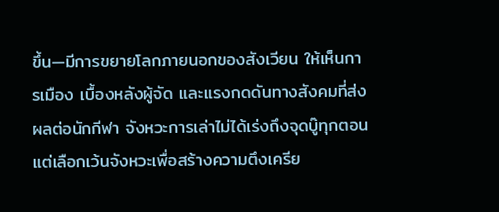ขึ้น—มีการขยายโลกภายนอกของสังเวียน ให้เห็นการเมือง เบื้องหลังผู้จัด และแรงกดดันทางสังคมที่ส่งผลต่อนักกีฬา จังหวะการเล่าไม่ได้เร่งถึงจุดบู๊ทุกตอน แต่เลือกเว้นจังหวะเพื่อสร้างความตึงเครีย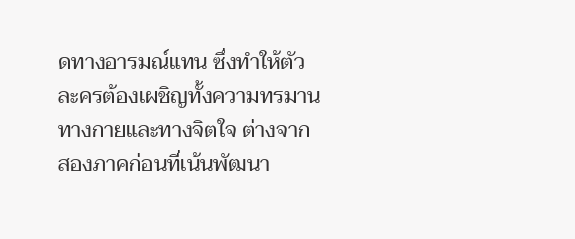ดทางอารมณ์แทน ซึ่งทำให้ตัวละครต้องเผชิญทั้งความทรมานทางกายและทางจิตใจ ต่างจากสองภาคก่อนที่เน้นพัฒนา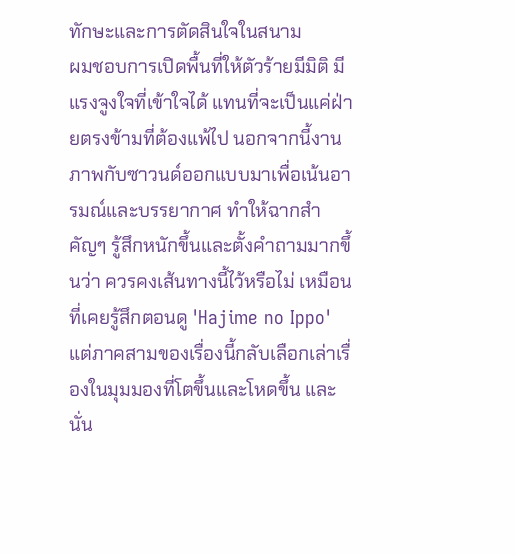ทักษะและการตัดสินใจในสนาม
ผมชอบการเปิดพื้นที่ให้ตัวร้ายมีมิติ มีแรงจูงใจที่เข้าใจได้ แทนที่จะเป็นแค่ฝ่ายตรงข้ามที่ต้องแพ้ไป นอกจากนี้งานภาพกับซาวนด์ออกแบบมาเพื่อเน้นอารมณ์และบรรยากาศ ทำให้ฉากสำคัญๆ รู้สึกหนักขึ้นและตั้งคำถามมากขึ้นว่า ควรคงเส้นทางนี้ไว้หรือไม่ เหมือนที่เคยรู้สึกตอนดู 'Hajime no Ippo' แต่ภาคสามของเรื่องนี้กลับเลือกเล่าเรื่องในมุมมองที่โตขึ้นและโหดขึ้น และนั่น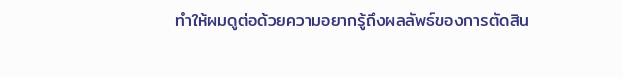ทำให้ผมดูต่อด้วยความอยากรู้ถึงผลลัพธ์ของการตัดสิน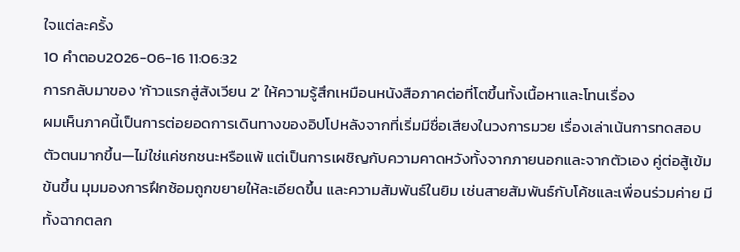ใจแต่ละครั้ง
10 คำตอบ2026-06-16 11:06:32
การกลับมาของ 'ก้าวแรกสู่สังเวียน 2' ให้ความรู้สึกเหมือนหนังสือภาคต่อที่โตขึ้นทั้งเนื้อหาและโทนเรื่อง
ผมเห็นภาคนี้เป็นการต่อยอดการเดินทางของอิปโปหลังจากที่เริ่มมีชื่อเสียงในวงการมวย เรื่องเล่าเน้นการทดสอบตัวตนมากขึ้น—ไม่ใช่แค่ชกชนะหรือแพ้ แต่เป็นการเผชิญกับความคาดหวังทั้งจากภายนอกและจากตัวเอง คู่ต่อสู้เข้มข้นขึ้น มุมมองการฝึกซ้อมถูกขยายให้ละเอียดขึ้น และความสัมพันธ์ในยิม เช่นสายสัมพันธ์กับโค้ชและเพื่อนร่วมค่าย มีทั้งฉากตลก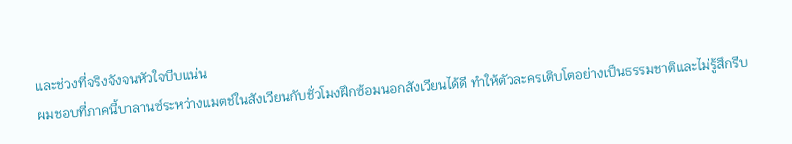และช่วงที่จริงจังจนหัวใจบีบแน่น
ผมชอบที่ภาคนี้บาลานซ์ระหว่างแมตช์ในสังเวียนกับชั่วโมงฝึกซ้อมนอกสังเวียนได้ดี ทำให้ตัวละครเติบโตอย่างเป็นธรรมชาติและไม่รู้สึกรีบ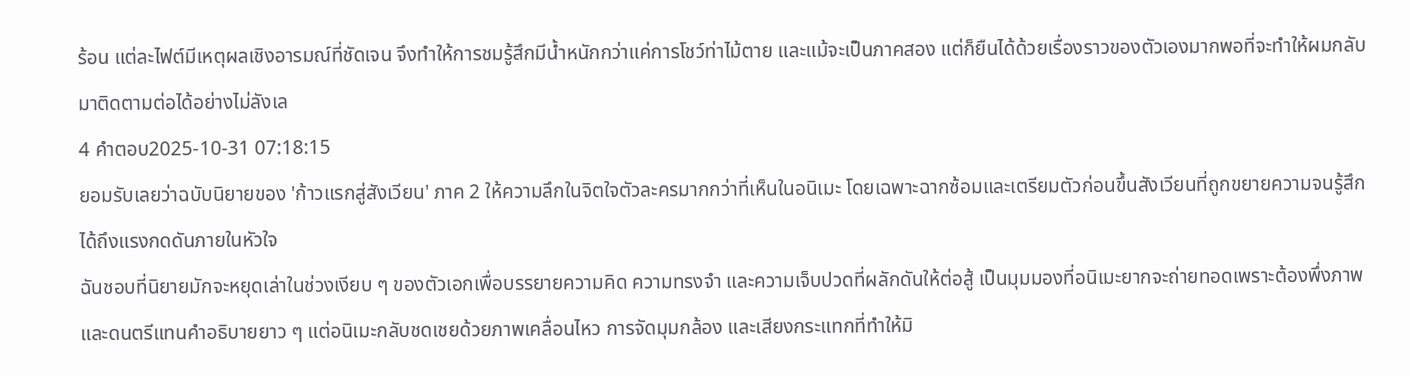ร้อน แต่ละไฟต์มีเหตุผลเชิงอารมณ์ที่ชัดเจน จึงทำให้การชมรู้สึกมีน้ำหนักกว่าแค่การโชว์ท่าไม้ตาย และแม้จะเป็นภาคสอง แต่ก็ยืนได้ด้วยเรื่องราวของตัวเองมากพอที่จะทำให้ผมกลับมาติดตามต่อได้อย่างไม่ลังเล
4 คำตอบ2025-10-31 07:18:15
ยอมรับเลยว่าฉบับนิยายของ 'ก้าวแรกสู่สังเวียน' ภาค 2 ให้ความลึกในจิตใจตัวละครมากกว่าที่เห็นในอนิเมะ โดยเฉพาะฉากซ้อมและเตรียมตัวก่อนขึ้นสังเวียนที่ถูกขยายความจนรู้สึกได้ถึงแรงกดดันภายในหัวใจ
ฉันชอบที่นิยายมักจะหยุดเล่าในช่วงเงียบ ๆ ของตัวเอกเพื่อบรรยายความคิด ความทรงจำ และความเจ็บปวดที่ผลักดันให้ต่อสู้ เป็นมุมมองที่อนิเมะยากจะถ่ายทอดเพราะต้องพึ่งภาพและดนตรีแทนคำอธิบายยาว ๆ แต่อนิเมะกลับชดเชยด้วยภาพเคลื่อนไหว การจัดมุมกล้อง และเสียงกระแทกที่ทำให้มิ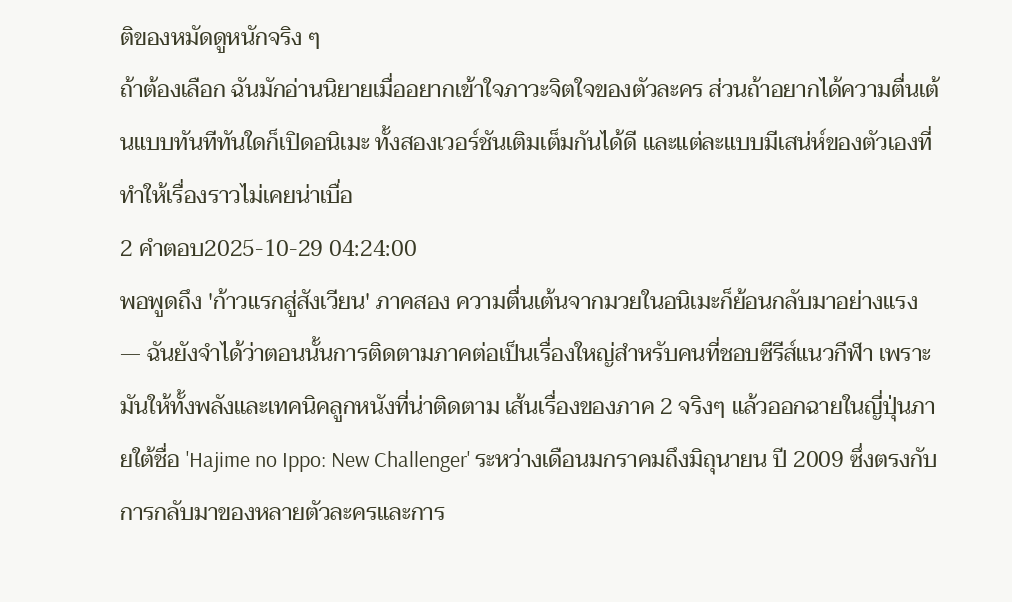ติของหมัดดูหนักจริง ๆ
ถ้าต้องเลือก ฉันมักอ่านนิยายเมื่ออยากเข้าใจภาวะจิตใจของตัวละคร ส่วนถ้าอยากได้ความตื่นเต้นแบบทันทีทันใดก็เปิดอนิเมะ ทั้งสองเวอร์ชันเติมเต็มกันได้ดี และแต่ละแบบมีเสน่ห์ของตัวเองที่ทำให้เรื่องราวไม่เคยน่าเบื่อ
2 คำตอบ2025-10-29 04:24:00
พอพูดถึง 'ก้าวแรกสู่สังเวียน' ภาคสอง ความตื่นเต้นจากมวยในอนิเมะก็ย้อนกลับมาอย่างแรง — ฉันยังจำได้ว่าตอนนั้นการติดตามภาคต่อเป็นเรื่องใหญ่สำหรับคนที่ชอบซีรีส์แนวกีฬา เพราะมันให้ทั้งพลังและเทคนิคลูกหนังที่น่าติดตาม เส้นเรื่องของภาค 2 จริงๆ แล้วออกฉายในญี่ปุ่นภายใต้ชื่อ 'Hajime no Ippo: New Challenger' ระหว่างเดือนมกราคมถึงมิถุนายน ปี 2009 ซึ่งตรงกับการกลับมาของหลายตัวละครและการ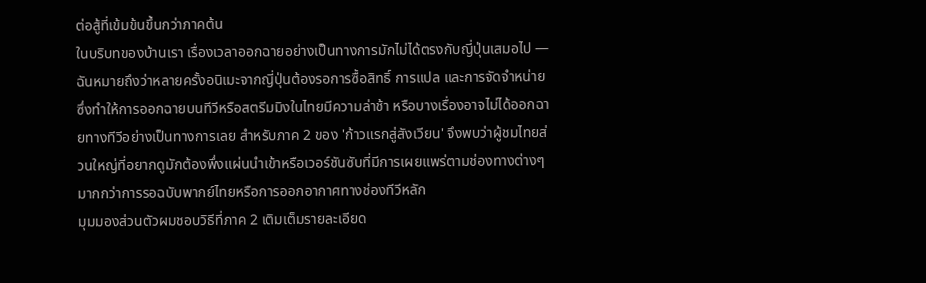ต่อสู้ที่เข้มข้นขึ้นกว่าภาคต้น
ในบริบทของบ้านเรา เรื่องเวลาออกฉายอย่างเป็นทางการมักไม่ได้ตรงกับญี่ปุ่นเสมอไป — ฉันหมายถึงว่าหลายครั้งอนิเมะจากญี่ปุ่นต้องรอการซื้อสิทธิ์ การแปล และการจัดจำหน่าย ซึ่งทำให้การออกฉายบนทีวีหรือสตรีมมิงในไทยมีความล่าช้า หรือบางเรื่องอาจไม่ได้ออกฉายทางทีวีอย่างเป็นทางการเลย สำหรับภาค 2 ของ 'ก้าวแรกสู่สังเวียน' จึงพบว่าผู้ชมไทยส่วนใหญ่ที่อยากดูมักต้องพึ่งแผ่นนำเข้าหรือเวอร์ชันซับที่มีการเผยแพร่ตามช่องทางต่างๆ มากกว่าการรอฉบับพากย์ไทยหรือการออกอากาศทางช่องทีวีหลัก
มุมมองส่วนตัวผมชอบวิธีที่ภาค 2 เติมเต็มรายละเอียด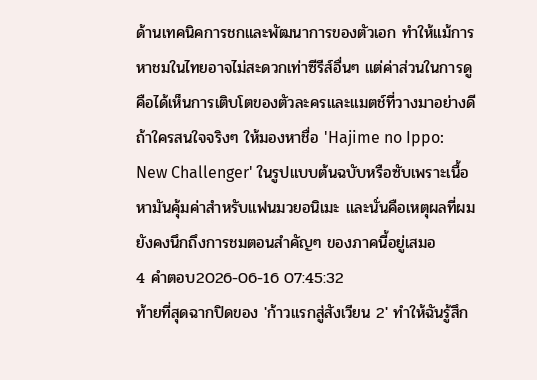ด้านเทคนิคการชกและพัฒนาการของตัวเอก ทำให้แม้การหาชมในไทยอาจไม่สะดวกเท่าซีรีส์อื่นๆ แต่ค่าส่วนในการดูคือได้เห็นการเติบโตของตัวละครและแมตช์ที่วางมาอย่างดี ถ้าใครสนใจจริงๆ ให้มองหาชื่อ 'Hajime no Ippo: New Challenger' ในรูปแบบต้นฉบับหรือซับเพราะเนื้อหามันคุ้มค่าสำหรับแฟนมวยอนิเมะ และนั่นคือเหตุผลที่ผมยังคงนึกถึงการชมตอนสำคัญๆ ของภาคนี้อยู่เสมอ
4 คำตอบ2026-06-16 07:45:32
ท้ายที่สุดฉากปิดของ 'ก้าวแรกสู่สังเวียน 2' ทำให้ฉันรู้สึก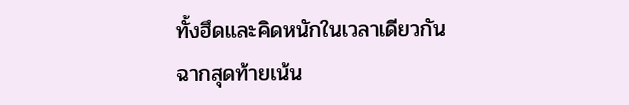ทั้งฮึดและคิดหนักในเวลาเดียวกัน
ฉากสุดท้ายเน้น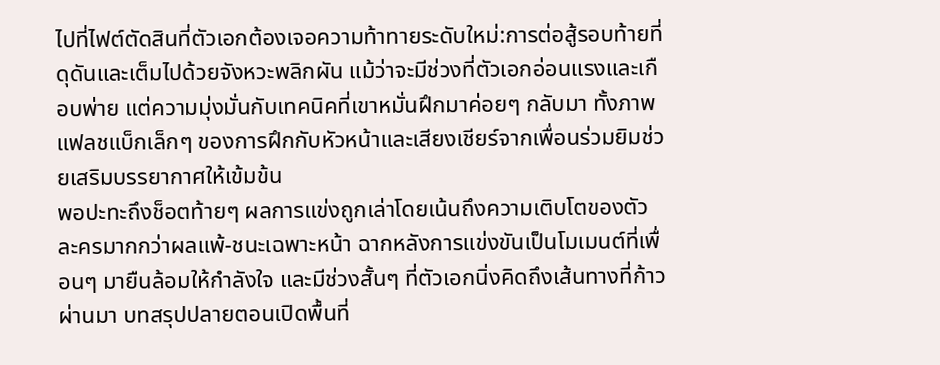ไปที่ไฟต์ตัดสินที่ตัวเอกต้องเจอความท้าทายระดับใหม่:การต่อสู้รอบท้ายที่ดุดันและเต็มไปด้วยจังหวะพลิกผัน แม้ว่าจะมีช่วงที่ตัวเอกอ่อนแรงและเกือบพ่าย แต่ความมุ่งมั่นกับเทคนิคที่เขาหมั่นฝึกมาค่อยๆ กลับมา ทั้งภาพแฟลชแบ็กเล็กๆ ของการฝึกกับหัวหน้าและเสียงเชียร์จากเพื่อนร่วมยิมช่วยเสริมบรรยากาศให้เข้มข้น
พอปะทะถึงช็อตท้ายๆ ผลการแข่งถูกเล่าโดยเน้นถึงความเติบโตของตัวละครมากกว่าผลแพ้-ชนะเฉพาะหน้า ฉากหลังการแข่งขันเป็นโมเมนต์ที่เพื่อนๆ มายืนล้อมให้กำลังใจ และมีช่วงสั้นๆ ที่ตัวเอกนิ่งคิดถึงเส้นทางที่ก้าวผ่านมา บทสรุปปลายตอนเปิดพื้นที่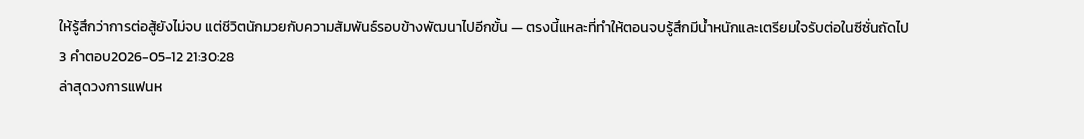ให้รู้สึกว่าการต่อสู้ยังไม่จบ แต่ชีวิตนักมวยกับความสัมพันธ์รอบข้างพัฒนาไปอีกขั้น — ตรงนี้แหละที่ทำให้ตอนจบรู้สึกมีน้ำหนักและเตรียมใจรับต่อในซีซั่นถัดไป
3 คำตอบ2026-05-12 21:30:28
ล่าสุดวงการแฟนห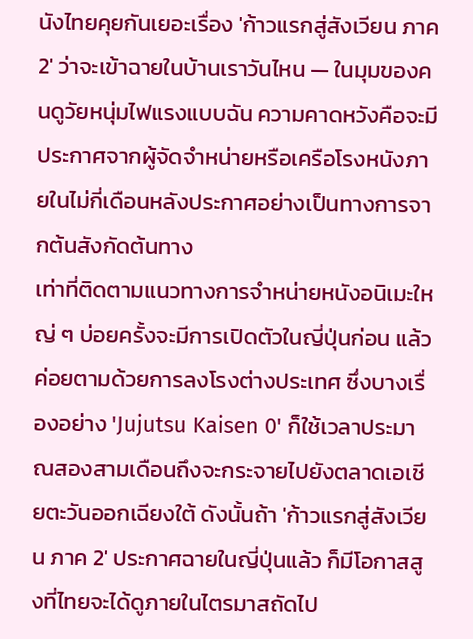นังไทยคุยกันเยอะเรื่อง 'ก้าวแรกสู่สังเวียน ภาค 2' ว่าจะเข้าฉายในบ้านเราวันไหน — ในมุมของคนดูวัยหนุ่มไฟแรงแบบฉัน ความคาดหวังคือจะมีประกาศจากผู้จัดจำหน่ายหรือเครือโรงหนังภายในไม่กี่เดือนหลังประกาศอย่างเป็นทางการจากต้นสังกัดต้นทาง
เท่าที่ติดตามแนวทางการจำหน่ายหนังอนิเมะใหญ่ ๆ บ่อยครั้งจะมีการเปิดตัวในญี่ปุ่นก่อน แล้วค่อยตามด้วยการลงโรงต่างประเทศ ซึ่งบางเรื่องอย่าง 'Jujutsu Kaisen 0' ก็ใช้เวลาประมาณสองสามเดือนถึงจะกระจายไปยังตลาดเอเชียตะวันออกเฉียงใต้ ดังนั้นถ้า 'ก้าวแรกสู่สังเวียน ภาค 2' ประกาศฉายในญี่ปุ่นแล้ว ก็มีโอกาสสูงที่ไทยจะได้ดูภายในไตรมาสถัดไป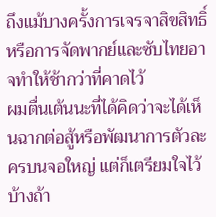ถึงแม้บางครั้งการเจรจาสิขสิทธิ์หรือการจัดพากย์และซับไทยอาจทำให้ช้ากว่าที่คาดไว้
ผมตื่นเต้นนะที่ได้คิดว่าจะได้เห็นฉากต่อสู้หรือพัฒนาการตัวละครบนจอใหญ่ แต่ก็เตรียมใจไว้บ้างถ้า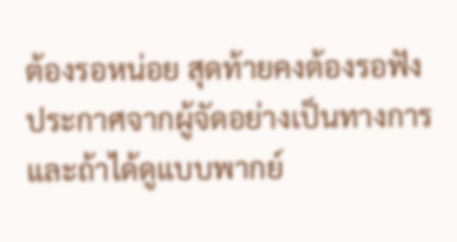ต้องรอหน่อย สุดท้ายคงต้องรอฟังประกาศจากผู้จัดอย่างเป็นทางการ และถ้าได้ดูแบบพากย์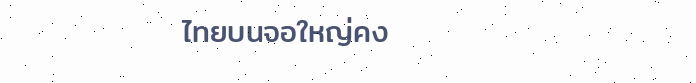ไทยบนจอใหญ่คง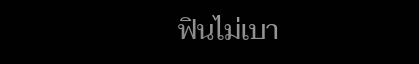ฟินไม่เบา